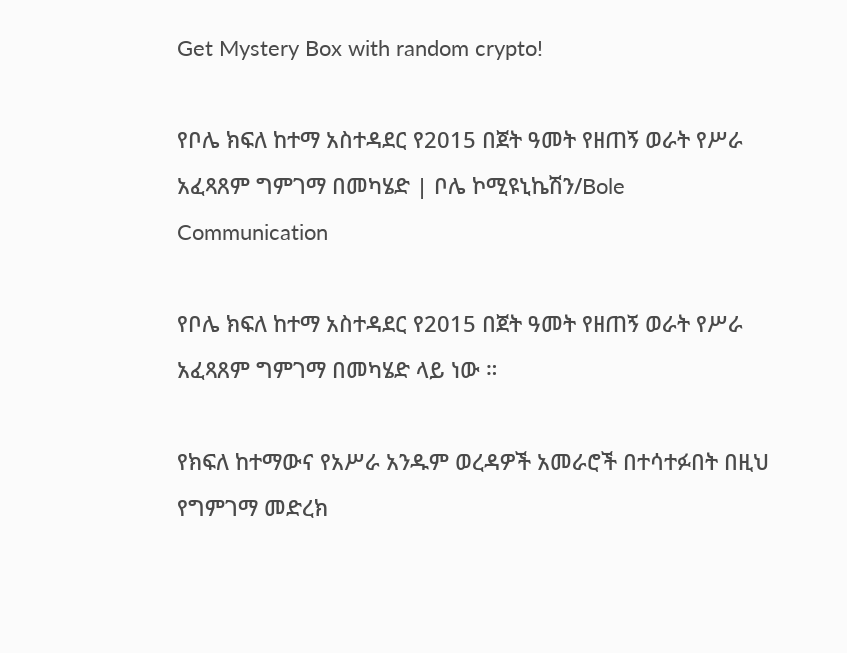Get Mystery Box with random crypto!

የቦሌ ክፍለ ከተማ አስተዳደር የ2015 በጀት ዓመት የዘጠኝ ወራት የሥራ አፈጻጸም ግምገማ በመካሄድ | ቦሌ ኮሚዩኒኬሽን/Bole Communication

የቦሌ ክፍለ ከተማ አስተዳደር የ2015 በጀት ዓመት የዘጠኝ ወራት የሥራ አፈጻጸም ግምገማ በመካሄድ ላይ ነው ።

የክፍለ ከተማውና የአሥራ አንዱም ወረዳዎች አመራሮች በተሳተፉበት በዚህ የግምገማ መድረክ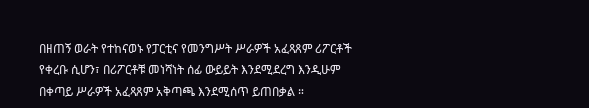በዘጠኝ ወራት የተከናወኑ የፓርቲና የመንግሥት ሥራዎች አፈጻጸም ሪፖርቶች የቀረቡ ሲሆን፣ በሪፖርቶቹ መነሻነት ሰፊ ውይይት እንደሚደረግ እንዲሁም በቀጣይ ሥራዎች አፈጻጸም አቅጣጫ እንደሚሰጥ ይጠበቃል ።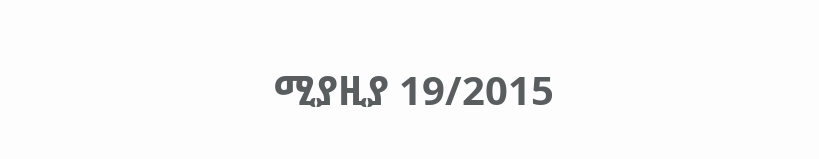ሚያዚያ 19/2015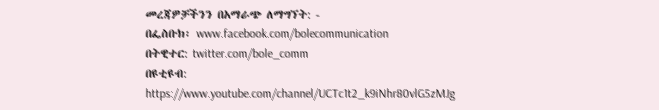መረጃዎቻችንን በአማራጭ ለማግኘት: -
በፌስቡክ፡ www.facebook.com/bolecommunication
በትዊተር: twitter.com/bole_comm
በዩቲዩብ: https://www.youtube.com/channel/UCTc1t2_k9iNhr80vlG5zMJg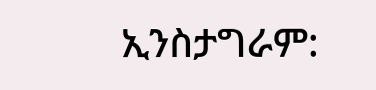ኢንስታግራም: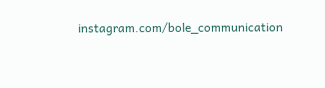instagram.com/bole_communication